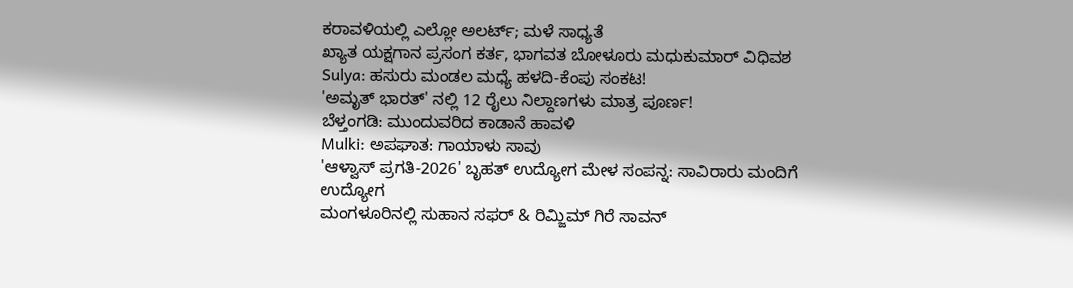ಕರಾವಳಿಯಲ್ಲಿ ಎಲ್ಲೋ ಅಲರ್ಟ್; ಮಳೆ ಸಾಧ್ಯತೆ
ಖ್ಯಾತ ಯಕ್ಷಗಾನ ಪ್ರಸಂಗ ಕರ್ತ, ಭಾಗವತ ಬೋಳೂರು ಮಧುಕುಮಾರ್ ವಿಧಿವಶ
Sulya: ಹಸುರು ಮಂಡಲ ಮಧ್ಯೆ ಹಳದಿ-ಕೆಂಪು ಸಂಕಟ!
'ಅಮೃತ್ ಭಾರತ್' ನಲ್ಲಿ 12 ರೈಲು ನಿಲ್ದಾಣಗಳು ಮಾತ್ರ ಪೂರ್ಣ!
ಬೆಳ್ತಂಗಡಿ: ಮುಂದುವರಿದ ಕಾಡಾನೆ ಹಾವಳಿ
Mulki: ಅಪಘಾತ: ಗಾಯಾಳು ಸಾವು
'ಆಳ್ವಾಸ್ ಪ್ರಗತಿ-2026' ಬೃಹತ್ ಉದ್ಯೋಗ ಮೇಳ ಸಂಪನ್ನ: ಸಾವಿರಾರು ಮಂದಿಗೆ ಉದ್ಯೋಗ
ಮಂಗಳೂರಿನಲ್ಲಿ ಸುಹಾನ ಸಫರ್ & ರಿಮ್ಜಿಮ್ ಗಿರೆ ಸಾವನ್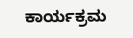ಕಾರ್ಯಕ್ರಮ